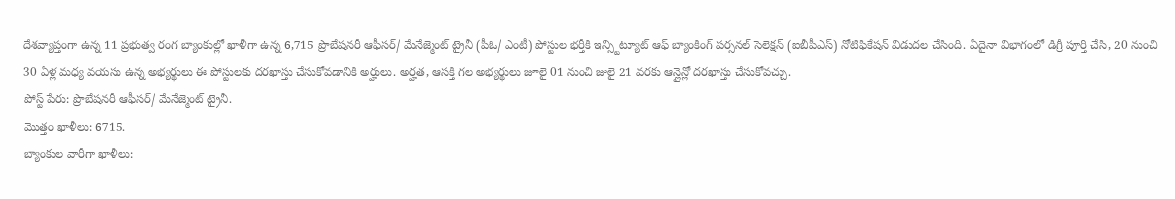దేశవ్యాప్తంగా ఉన్న 11 ప్రభుత్వ రంగ బ్యాంకుల్లో ఖాళీగా ఉన్న 6,715 ప్రొబేషనరీ ఆఫీసర్/ మేనేజ్మెంట్ ట్రైనీ (పీఓ/ ఎంటీ) పోస్టుల భర్తీకి ఇన్స్టిట్యూట్ ఆఫ్ బ్యాంకింగ్ పర్సనల్ సెలెక్షన్ (ఐబీపీఎస్) నోటిఫికేషన్ విడుదల చేసింది. ఏదైనా విభాగంలో డిగ్రీ పూర్తి చేసి, 20 నుంచి 30 ఏళ్ల మధ్య వయసు ఉన్న అభ్యర్థులు ఈ పోస్టులకు దరఖాస్తు చేసుకోవడానికి అర్హులు. అర్హత, ఆసక్తి గల అభ్యర్థులు జూలై 01 నుంచి జులై 21 వరకు ఆన్లైన్లో దరఖాస్తు చేసుకోవచ్చు.
పోస్ట్ పేరు: ప్రొబేషనరీ ఆఫీసర్/ మేనేజ్మెంట్ ట్రైనీ.
మొత్తం ఖాళీలు: 6715.
బ్యాంకుల వారీగా ఖాళీలు: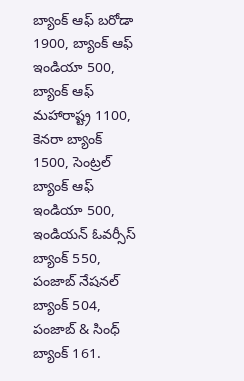బ్యాంక్ ఆఫ్ బరోడా 1900, బ్యాంక్ ఆఫ్ ఇండియా 500, బ్యాంక్ ఆఫ్ మహారాష్ట్ర 1100, కెనరా బ్యాంక్ 1500, సెంట్రల్ బ్యాంక్ ఆఫ్ ఇండియా 500, ఇండియన్ ఓవర్సీస్ బ్యాంక్ 550, పంజాబ్ నేషనల్ బ్యాంక్ 504, పంజాబ్ & సింధ్ బ్యాంక్ 161.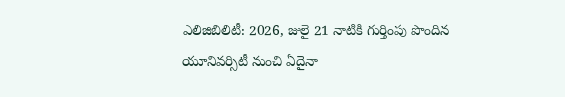ఎలిజిబిలిటీ: 2026, జులై 21 నాటికి గుర్తింపు పొందిన యూనివర్సిటీ నుంచి ఏదైనా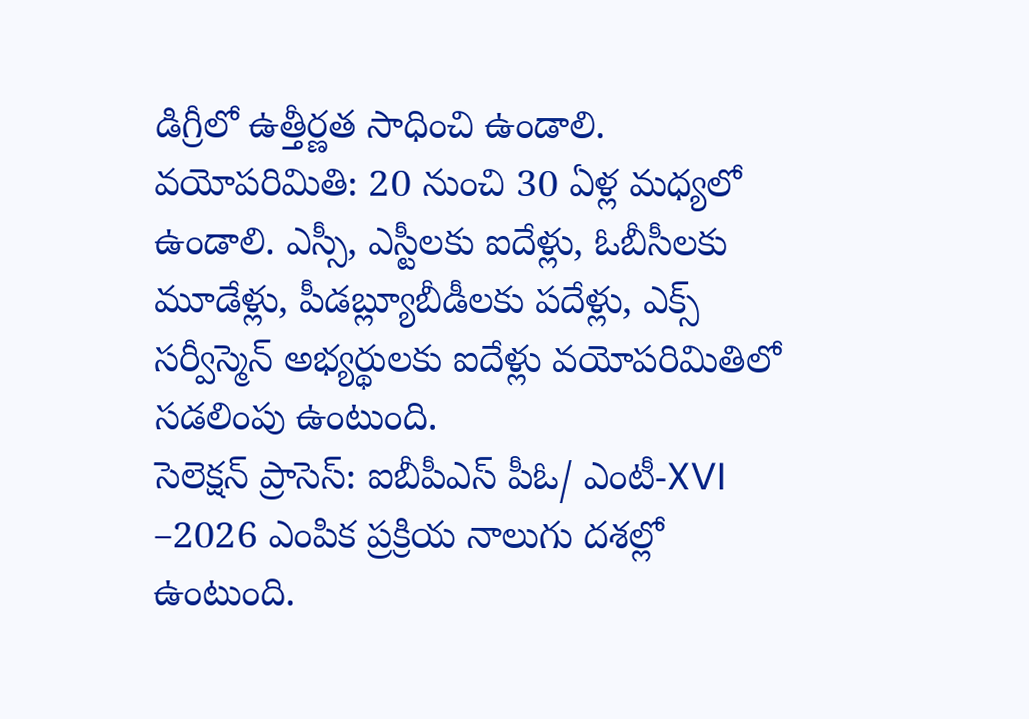డిగ్రీలో ఉత్తీర్ణత సాధించి ఉండాలి.
వయోపరిమితి: 20 నుంచి 30 ఏళ్ల మధ్యలో ఉండాలి. ఎస్సీ, ఎస్టీలకు ఐదేళ్లు, ఓబీసీలకు మూడేళ్లు, పీడబ్ల్యూబీడీలకు పదేళ్లు, ఎక్స్ సర్వీస్మెన్ అభ్యర్థులకు ఐదేళ్లు వయోపరిమితిలో సడలింపు ఉంటుంది.
సెలెక్షన్ ప్రాసెస్: ఐబీపీఎస్ పీఓ/ ఎంటీ-XVI –2026 ఎంపిక ప్రక్రియ నాలుగు దశల్లో ఉంటుంది.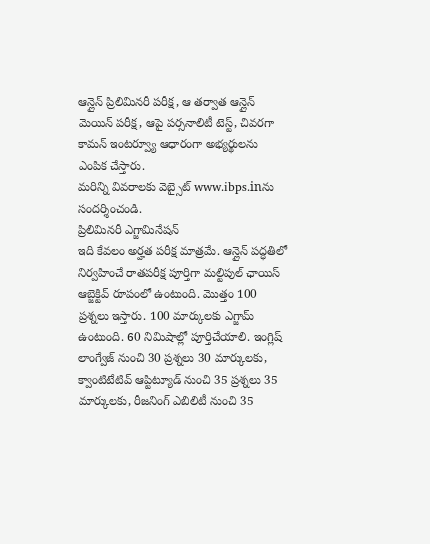ఆన్లైన్ ప్రిలిమినరీ పరీక్ష, ఆ తర్వాత ఆన్లైన్ మెయిన్ పరీక్ష, ఆపై పర్సనాలిటీ టెస్ట్, చివరగా కామన్ ఇంటర్వ్యూ ఆధారంగా అభ్యర్థులను ఎంపిక చేస్తారు.
మరిన్ని వివరాలకు వెబ్సైట్ www.ibps.inను సందర్శించండి.
ప్రిలిమినరీ ఎగ్జామినేషన్
ఇది కేవలం అర్హత పరీక్ష మాత్రమే. ఆన్లైన్ పద్ధతిలో నిర్వహించే రాతపరీక్ష పూర్తిగా మల్టిపుల్ ఛాయిస్ ఆబ్జెక్టివ్ రూపంలో ఉంటుంది. మొత్తం 100 ప్రశ్నలు ఇస్తారు. 100 మార్కులకు ఎగ్జామ్ ఉంటుంది. 60 నిమిషాల్లో పూర్తిచేయాలి. ఇంగ్లిష్ లాంగ్వేజ్ నుంచి 30 ప్రశ్నలు 30 మార్కులకు, క్వాంటిటేటివ్ ఆప్టిట్యూడ్ నుంచి 35 ప్రశ్నలు 35 మార్కులకు, రీజనింగ్ ఎబిలిటీ నుంచి 35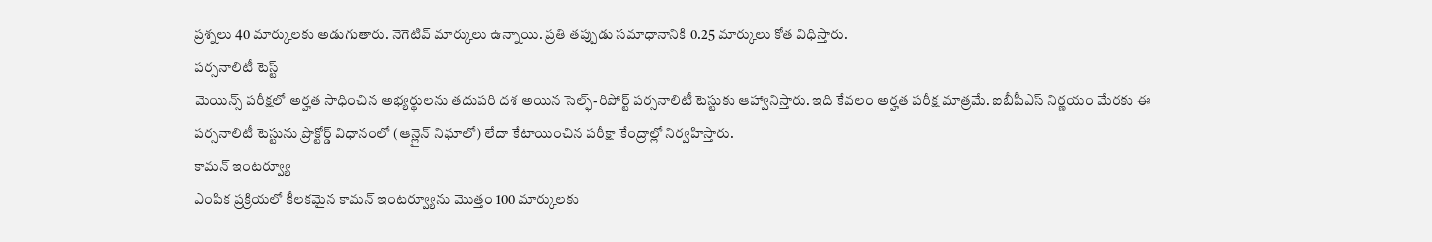ప్రశ్నలు 40 మార్కులకు అడుగుతారు. నెగెటివ్ మార్కులు ఉన్నాయి. ప్రతి తప్పుడు సమాధానానికి 0.25 మార్కులు కోత విధిస్తారు.
పర్సనాలిటీ టెస్ట్
మెయిన్స్ పరీక్షలో అర్హత సాధించిన అభ్యర్థులను తదుపరి దశ అయిన సెల్ఫ్-రిపోర్ట్ పర్సనాలిటీ టెస్టుకు ఆహ్వానిస్తారు. ఇది కేవలం అర్హత పరీక్ష మాత్రమే. ఐబీపీఎస్ నిర్ణయం మేరకు ఈ పర్సనాలిటీ టెస్టును ప్రొక్టోర్డ్ విధానంలో (ఆన్లైన్ నిఘాలో) లేదా కేటాయించిన పరీక్షా కేంద్రాల్లో నిర్వహిస్తారు.
కామన్ ఇంటర్వ్యూ
ఎంపిక ప్రక్రియలో కీలకమైన కామన్ ఇంటర్వ్యూను మొత్తం 100 మార్కులకు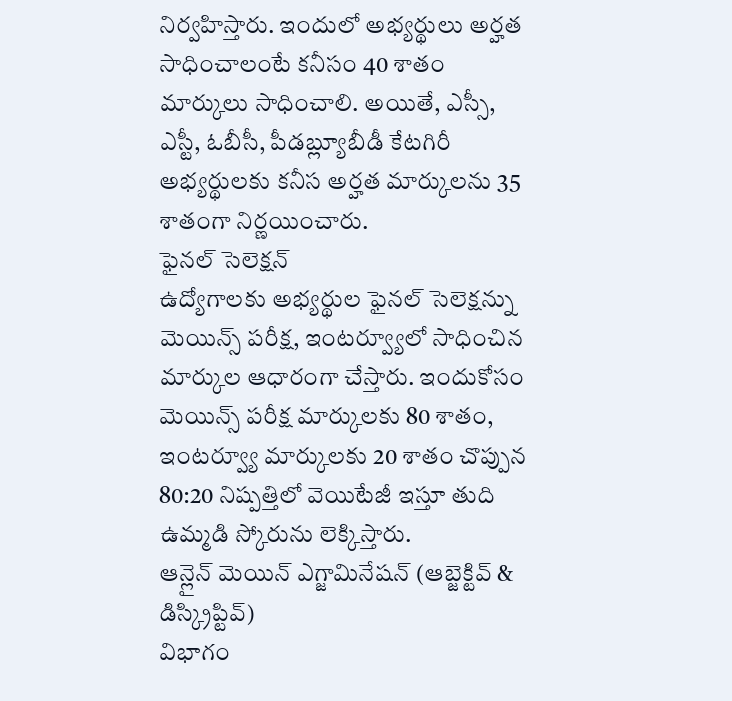నిర్వహిస్తారు. ఇందులో అభ్యర్థులు అర్హత సాధించాలంటే కనీసం 40 శాతం మార్కులు సాధించాలి. అయితే, ఎస్సీ, ఎస్టీ, ఓబీసీ, పీడబ్ల్యూబీడీ కేటగిరీ అభ్యర్థులకు కనీస అర్హత మార్కులను 35 శాతంగా నిర్ణయించారు.
ఫైనల్ సెలెక్షన్
ఉద్యోగాలకు అభ్యర్థుల ఫైనల్ సెలెక్షన్ను మెయిన్స్ పరీక్ష, ఇంటర్వ్యూలో సాధించిన మార్కుల ఆధారంగా చేస్తారు. ఇందుకోసం మెయిన్స్ పరీక్ష మార్కులకు 80 శాతం, ఇంటర్వ్యూ మార్కులకు 20 శాతం చొప్పున 80:20 నిష్పత్తిలో వెయిటేజీ ఇస్తూ తుది ఉమ్మడి స్కోరును లెక్కిస్తారు.
ఆన్లైన్ మెయిన్ ఎగ్జామినేషన్ (ఆబ్జెక్టివ్ & డిస్క్రిప్టివ్)
విభాగం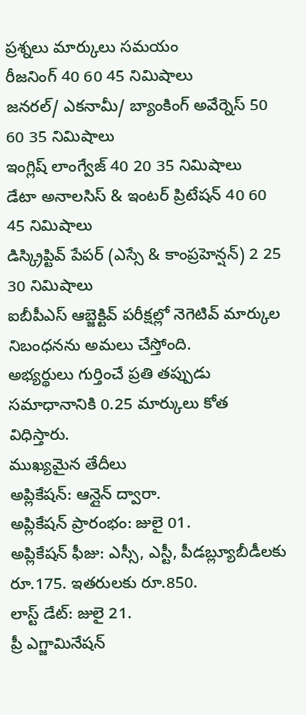ప్రశ్నలు మార్కులు సమయం
రీజనింగ్ 40 60 45 నిమిషాలు
జనరల్/ ఎకనామీ/ బ్యాంకింగ్ అవేర్నెస్ 50 60 35 నిమిషాలు
ఇంగ్లిష్ లాంగ్వేజ్ 40 20 35 నిమిషాలు
డేటా అనాలసిస్ & ఇంటర్ ప్రిటేషన్ 40 60 45 నిమిషాలు
డిస్క్రిప్టివ్ పేపర్ (ఎస్సే & కాంప్రహెన్షన్) 2 25 30 నిమిషాలు
ఐబీపీఎస్ ఆబ్జెక్టివ్ పరీక్షల్లో నెగెటివ్ మార్కుల నిబంధనను అమలు చేస్తోంది.
అభ్యర్థులు గుర్తించే ప్రతి తప్పుడు సమాధానానికి 0.25 మార్కులు కోత విధిస్తారు.
ముఖ్యమైన తేదీలు
అప్లికేషన్: ఆన్లైన్ ద్వారా.
అప్లికేషన్ ప్రారంభం: జులై 01.
అప్లికేషన్ ఫీజు: ఎస్సీ, ఎస్టీ, పీడబ్ల్యూబీడీలకు రూ.175. ఇతరులకు రూ.850.
లాస్ట్ డేట్: జులై 21.
ప్రీ ఎగ్జామినేషన్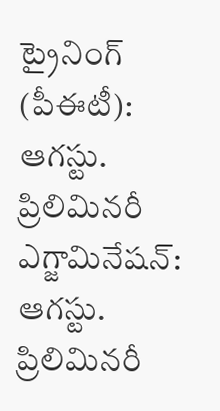ట్రైనింగ్ (పీఈటీ): ఆగస్టు.
ప్రిలిమినరీ ఎగ్జామినేషన్: ఆగస్టు.
ప్రిలిమినరీ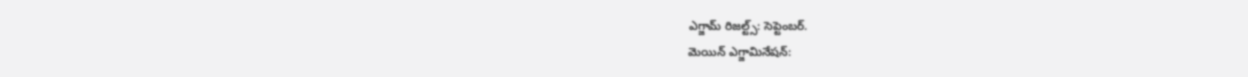ఎగ్జామ్ రిజల్ట్స్: సెప్టెంబర్.
మెయిన్ ఎగ్జామినేషన్: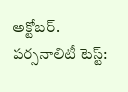అక్టోబర్.
పర్సనాలిటీ టెస్ట్: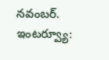నవంబర్.
ఇంటర్వ్యూ: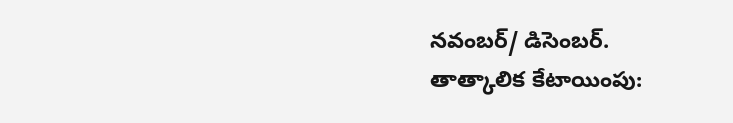నవంబర్/ డిసెంబర్.
తాత్కాలిక కేటాయింపు: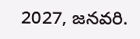2027, జనవరి.